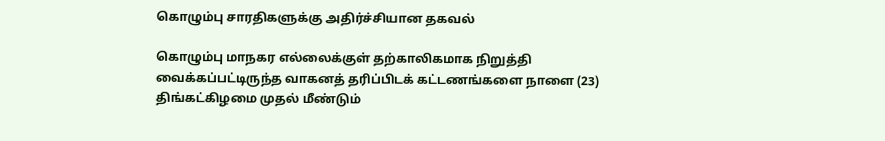கொழும்பு சாரதிகளுக்கு அதிர்ச்சியான தகவல்

கொழும்பு மாநகர எல்லைக்குள் தற்காலிகமாக நிறுத்தி வைக்கப்பட்டிருந்த வாகனத் தரிப்பிடக் கட்டணங்களை நாளை (23) திங்கட்கிழமை முதல் மீண்டும்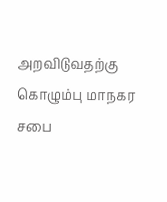அறவிடுவதற்கு கொழும்பு மாநகர சபை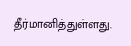தீர்மானித்துள்ளது.